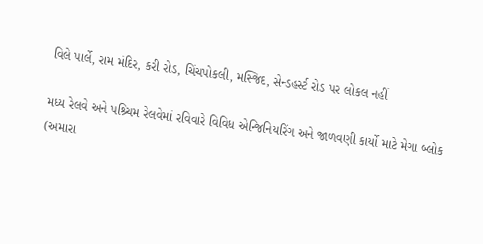વિલે પાર્લે, રામ મંદિર, કરી રોડ, ચિંચપોકલી, મસ્જિદ, સેન્ડહર્સ્ટ રોડ પર લોકલ નહીં

મધ્ય રેલવે અને પશ્ર્ચિમ રેલવેમાં રવિવારે વિવિધ એન્જિનિયરિંગ અને જાળવણી કાર્યો માટે મેગા બ્લોક
(અમારા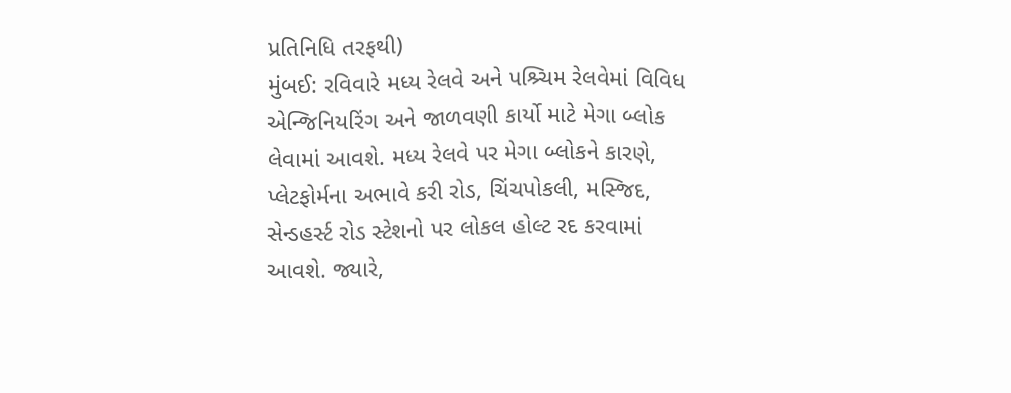પ્રતિનિધિ તરફથી)
મુંબઈ: રવિવારે મધ્ય રેલવે અને પશ્ર્ચિમ રેલવેમાં વિવિધ એન્જિનિયરિંગ અને જાળવણી કાર્યો માટે મેગા બ્લોક લેવામાં આવશે. મધ્ય રેલવે પર મેગા બ્લોકને કારણે, પ્લેટફોર્મના અભાવે કરી રોડ, ચિંચપોકલી, મસ્જિદ, સેન્ડહર્સ્ટ રોડ સ્ટેશનો પર લોકલ હોલ્ટ રદ કરવામાં આવશે. જ્યારે,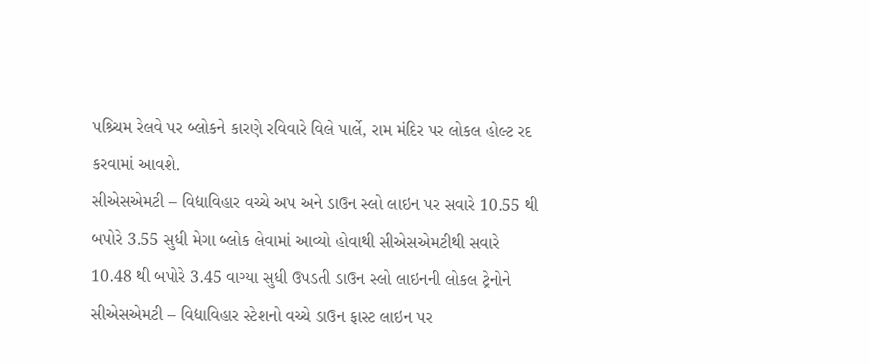પશ્ર્ચિમ રેલવે પર બ્લોકને કારણે રવિવારે વિલે પાર્લે, રામ મંદિર પર લોકલ હોલ્ટ રદ કરવામાં આવશે.
સીએસએમટી – વિદ્યાવિહાર વચ્ચે અપ અને ડાઉન સ્લો લાઇન પર સવારે 10.55 થી બપોરે 3.55 સુધી મેગા બ્લોક લેવામાં આવ્યો હોવાથી સીએસએમટીથી સવારે 10.48 થી બપોરે 3.45 વાગ્યા સુધી ઉપડતી ડાઉન સ્લો લાઇનની લોકલ ટ્રેનોને સીએસએમટી – વિદ્યાવિહાર સ્ટેશનો વચ્ચે ડાઉન ફાસ્ટ લાઇન પર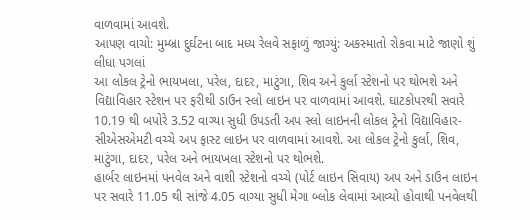વાળવામાં આવશે.
આપણ વાચો: મુમ્બ્રા દુર્ઘટના બાદ મધ્ય રેલવે સફાળું જાગ્યું: અકસ્માતો રોકવા માટે જાણો શું લીધા પગલાં
આ લોકલ ટ્રેનો ભાયખલા, પરેલ, દાદર, માટુંગા, શિવ અને કુર્લા સ્ટેશનો પર થોભશે અને વિદ્યાવિહાર સ્ટેશન પર ફરીથી ડાઉન સ્લો લાઇન પર વાળવામાં આવશે. ઘાટકોપરથી સવારે 10.19 થી બપોરે 3.52 વાગ્યા સુધી ઉપડતી અપ સ્લો લાઇનની લોકલ ટ્રેનો વિદ્યાવિહાર-સીએસએમટી વચ્ચે અપ ફાસ્ટ લાઇન પર વાળવામાં આવશે. આ લોકલ ટ્રેનો કુર્લા, શિવ, માટુંગા, દાદર, પરેલ અને ભાયખલા સ્ટેશનો પર થોભશે.
હાર્બર લાઇનમાં પનવેલ અને વાશી સ્ટેશનો વચ્ચે (પોર્ટ લાઇન સિવાય) અપ અને ડાઉન લાઇન પર સવારે 11.05 થી સાંજે 4.05 વાગ્યા સુધી મેગા બ્લોક લેવામાં આવ્યો હોવાથી પનવેલથી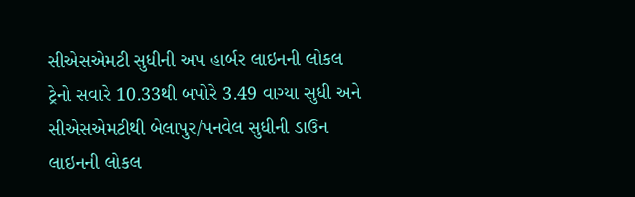સીએસએમટી સુધીની અપ હાર્બર લાઇનની લોકલ ટ્રેનો સવારે 10.33થી બપોરે 3.49 વાગ્યા સુધી અને સીએસએમટીથી બેલાપુર/પનવેલ સુધીની ડાઉન લાઇનની લોકલ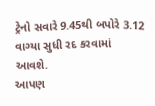ટ્રેનો સવારે 9.45થી બપોરે 3.12 વાગ્યા સુધી રદ કરવામાં આવશે.
આપણ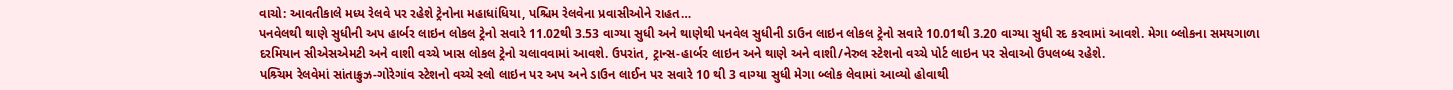વાચો: આવતીકાલે મધ્ય રેલવે પર રહેશે ટ્રેનોના મહાધાંધિયા, પશ્ચિમ રેલવેના પ્રવાસીઓને રાહત…
પનવેલથી થાણે સુધીની અપ હાર્બર લાઇન લોકલ ટ્રેનો સવારે 11.02થી 3.53 વાગ્યા સુધી અને થાણેથી પનવેલ સુધીની ડાઉન લાઇન લોકલ ટ્રેનો સવારે 10.01થી 3.20 વાગ્યા સુધી રદ કરવામાં આવશે. મેગા બ્લોકના સમયગાળા દરમિયાન સીએસએમટી અને વાશી વચ્ચે ખાસ લોકલ ટ્રેનો ચલાવવામાં આવશે. ઉપરાંત, ટ્રાન્સ-હાર્બર લાઇન અને થાણે અને વાશી/નેરુલ સ્ટેશનો વચ્ચે પોર્ટ લાઇન પર સેવાઓ ઉપલબ્ધ રહેશે.
પશ્ર્ચિમ રેલવેમાં સાંતાક્રુઝ-ગોરેગાંવ સ્ટેશનો વચ્ચે સ્લો લાઇન પર અપ અને ડાઉન લાઈન પર સવારે 10 થી 3 વાગ્યા સુધી મેગા બ્લોક લેવામાં આવ્યો હોવાથી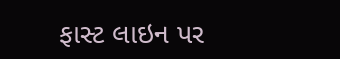ફાસ્ટ લાઇન પર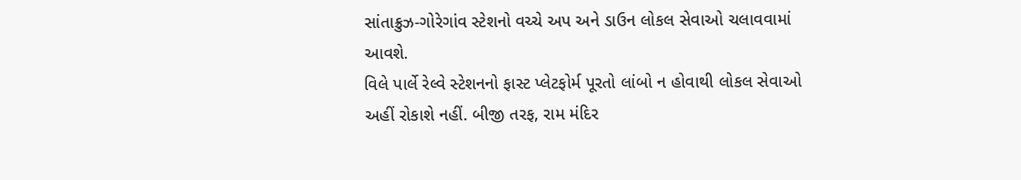સાંતાક્રુઝ-ગોરેગાંવ સ્ટેશનો વચ્ચે અપ અને ડાઉન લોકલ સેવાઓ ચલાવવામાં આવશે.
વિલે પાર્લે રેલ્વે સ્ટેશનનો ફાસ્ટ પ્લેટફોર્મ પૂરતો લાંબો ન હોવાથી લોકલ સેવાઓ અહીં રોકાશે નહીં. બીજી તરફ, રામ મંદિર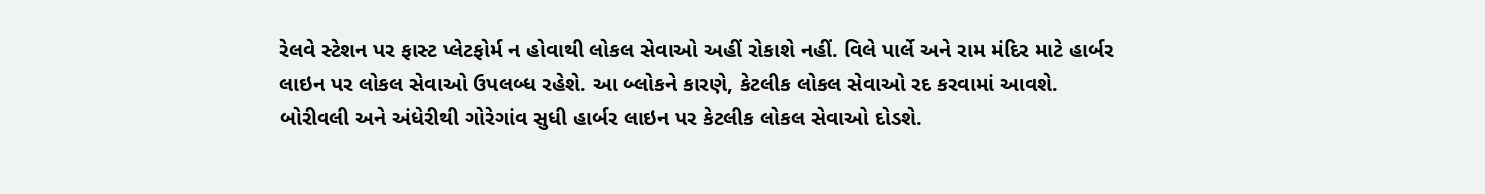રેલવે સ્ટેશન પર ફાસ્ટ પ્લેટફોર્મ ન હોવાથી લોકલ સેવાઓ અહીં રોકાશે નહીં. વિલે પાર્લે અને રામ મંદિર માટે હાર્બર લાઇન પર લોકલ સેવાઓ ઉપલબ્ધ રહેશે. આ બ્લોકને કારણે, કેટલીક લોકલ સેવાઓ રદ કરવામાં આવશે. બોરીવલી અને અંધેરીથી ગોરેગાંવ સુધી હાર્બર લાઇન પર કેટલીક લોકલ સેવાઓ દોડશે.